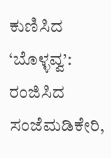ಕುಣಿಸಿದ ‘ಬೊಳ್ಳವ್ವ’: ರಂಜಿಸಿದ ಸಂಜೆಮಡಿಕೇರಿ,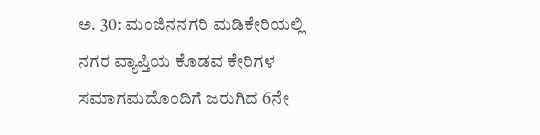ಅ. 30: ಮಂಜಿನನಗರಿ ಮಡಿಕೇರಿಯಲ್ಲಿ ನಗರ ವ್ಯಾಪ್ತಿಯ ಕೊಡವ ಕೇರಿಗಳ ಸಮಾಗಮದೊಂದಿಗೆ ಜರುಗಿದ 6ನೇ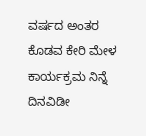ವರ್ಷದ ಅಂತರ ಕೊಡವ ಕೇರಿ ಮೇಳ ಕಾರ್ಯಕ್ರಮ ನಿನ್ನೆ ದಿನವಿಡೀ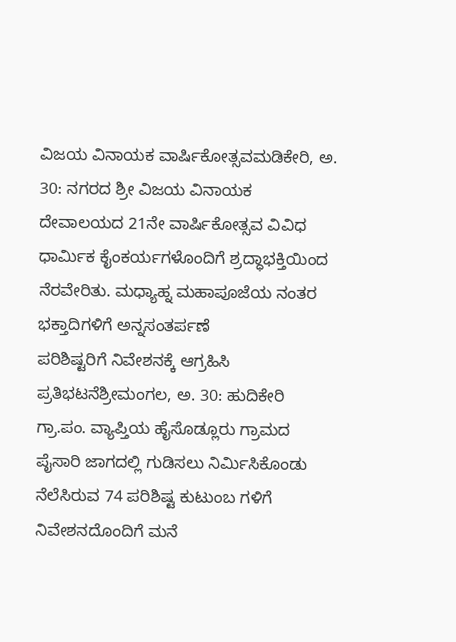ವಿಜಯ ವಿನಾಯಕ ವಾರ್ಷಿಕೋತ್ಸವಮಡಿಕೇರಿ, ಅ. 30: ನಗರದ ಶ್ರೀ ವಿಜಯ ವಿನಾಯಕ ದೇವಾಲಯದ 21ನೇ ವಾರ್ಷಿಕೋತ್ಸವ ವಿವಿಧ ಧಾರ್ಮಿಕ ಕೈಂಕರ್ಯಗಳೊಂದಿಗೆ ಶ್ರದ್ಧಾಭಕ್ತಿಯಿಂದ ನೆರವೇರಿತು. ಮಧ್ಯಾಹ್ನ ಮಹಾಪೂಜೆಯ ನಂತರ ಭಕ್ತಾದಿಗಳಿಗೆ ಅನ್ನಸಂತರ್ಪಣೆ
ಪರಿಶಿಷ್ಟರಿಗೆ ನಿವೇಶನಕ್ಕೆ ಆಗ್ರಹಿಸಿ ಪ್ರತಿಭಟನೆಶ್ರೀಮಂಗಲ, ಅ. 30: ಹುದಿಕೇರಿ ಗ್ರಾ.ಪಂ. ವ್ಯಾಪ್ತಿಯ ಹೈಸೊಡ್ಲೂರು ಗ್ರಾಮದ ಪೈಸಾರಿ ಜಾಗದಲ್ಲಿ ಗುಡಿಸಲು ನಿರ್ಮಿಸಿಕೊಂಡು ನೆಲೆಸಿರುವ 74 ಪರಿಶಿಷ್ಟ ಕುಟುಂಬ ಗಳಿಗೆ ನಿವೇಶನದೊಂದಿಗೆ ಮನೆ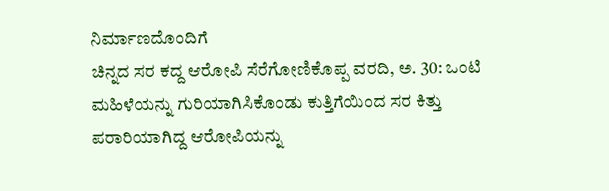ನಿರ್ಮಾಣದೊಂದಿಗೆ
ಚಿನ್ನದ ಸರ ಕದ್ದ ಆರೋಪಿ ಸೆರೆಗೋಣಿಕೊಪ್ಪ ವರದಿ, ಅ. 30: ಒಂಟಿ ಮಹಿಳೆಯನ್ನು ಗುರಿಯಾಗಿಸಿಕೊಂಡು ಕುತ್ತಿಗೆಯಿಂದ ಸರ ಕಿತ್ತು ಪರಾರಿಯಾಗಿದ್ದ ಆರೋಪಿಯನ್ನು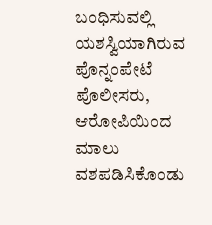ಬಂಧಿಸುವಲ್ಲಿ ಯಶಸ್ವಿಯಾಗಿರುವ ಪೊನ್ನಂಪೇಟೆ ಪೊಲೀಸರು, ಆರೋಪಿಯಿಂದ ಮಾಲು ವಶಪಡಿಸಿಕೊಂಡು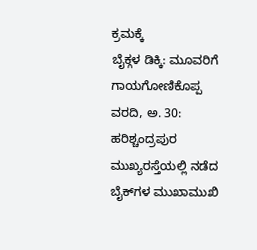ಕ್ರಮಕ್ಕೆ
ಬೈಕ್ಗಳ ಡಿಕ್ಕಿ: ಮೂವರಿಗೆ ಗಾಯಗೋಣಿಕೊಪ್ಪ ವರದಿ, ಅ. 30: ಹರಿಶ್ಚಂದ್ರಪುರ ಮುಖ್ಯರಸ್ತೆಯಲ್ಲಿ ನಡೆದ ಬೈಕ್‍ಗಳ ಮುಖಾಮುಖಿ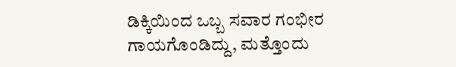ಡಿಕ್ಕಿಯಿಂದ ಒಬ್ಬ ಸವಾರ ಗಂಭೀರ ಗಾಯಗೊಂಡಿದ್ದು, ಮತ್ತೊಂದು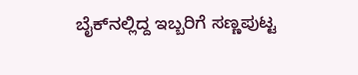ಬೈಕ್‍ನಲ್ಲಿದ್ದ ಇಬ್ಬರಿಗೆ ಸಣ್ಣಪುಟ್ಟ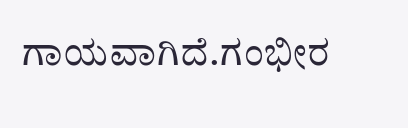ಗಾಯವಾಗಿದೆ.ಗಂಭೀರ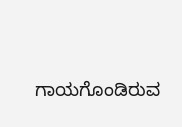ಗಾಯಗೊಂಡಿರುವ